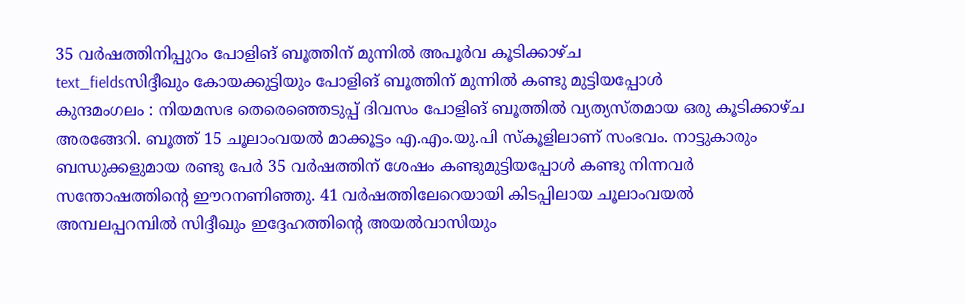35 വർഷത്തിനിപ്പുറം പോളിങ് ബൂത്തിന് മുന്നിൽ അപൂർവ കൂടിക്കാഴ്ച
text_fieldsസിദ്ദീഖും കോയക്കുട്ടിയും പോളിങ് ബൂത്തിന് മുന്നിൽ കണ്ടു മുട്ടിയപ്പോൾ
കുന്ദമംഗലം : നിയമസഭ തെരെഞ്ഞെടുപ്പ് ദിവസം പോളിങ് ബൂത്തിൽ വ്യത്യസ്തമായ ഒരു കൂടിക്കാഴ്ച അരങ്ങേറി. ബൂത്ത് 15 ചൂലാംവയൽ മാക്കൂട്ടം എ.എം.യു.പി സ്കൂളിലാണ് സംഭവം. നാട്ടുകാരും ബന്ധുക്കളുമായ രണ്ടു പേർ 35 വർഷത്തിന് ശേഷം കണ്ടുമുട്ടിയപ്പോൾ കണ്ടു നിന്നവർ സന്തോഷത്തിന്റെ ഈറനണിഞ്ഞു. 41 വർഷത്തിലേറെയായി കിടപ്പിലായ ചൂലാംവയൽ അമ്പലപ്പറമ്പിൽ സിദ്ദീഖും ഇദ്ദേഹത്തിന്റെ അയൽവാസിയും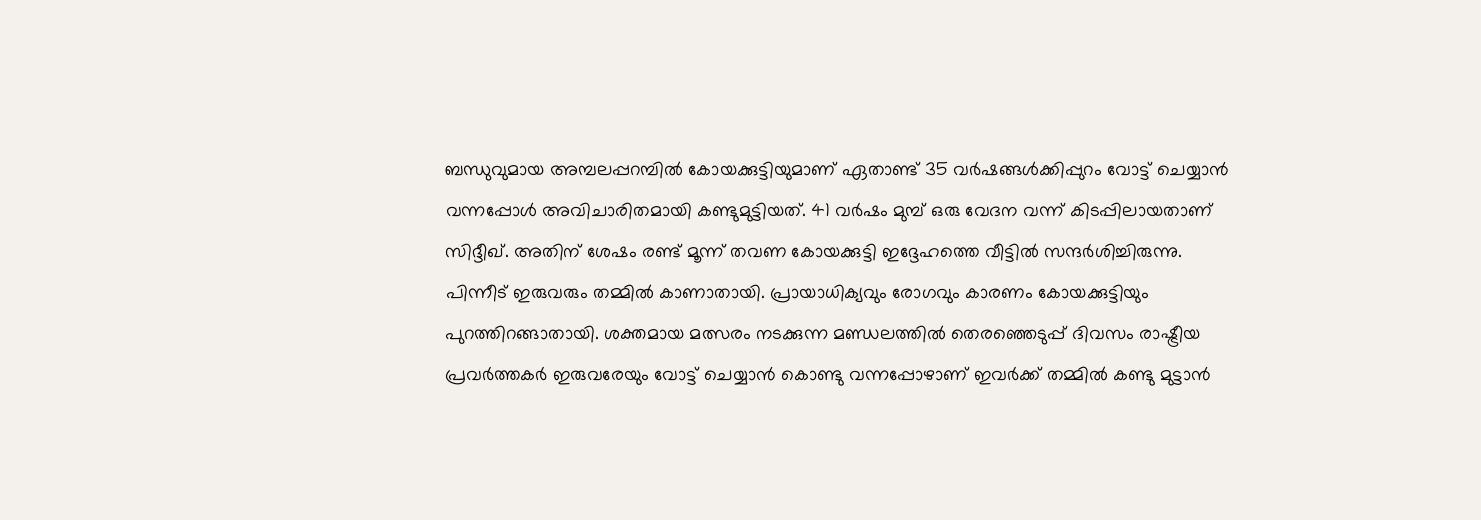ബന്ധുവുമായ അമ്പലപ്പറമ്പിൽ കോയക്കുട്ടിയുമാണ് ഏതാണ്ട് 35 വർഷങ്ങൾക്കിപ്പുറം വോട്ട് ചെയ്യാൻ വന്നപ്പോൾ അവിചാരിതമായി കണ്ടുമുട്ടിയത്. 41 വർഷം മുമ്പ് ഒരു വേദന വന്ന് കിടപ്പിലായതാണ് സിദ്ദീഖ്. അതിന് ശേഷം രണ്ട് മൂന്ന് തവണ കോയക്കുട്ടി ഇദ്ദേഹത്തെ വീട്ടിൽ സന്ദർശിച്ചിരുന്നു.
പിന്നീട് ഇരുവരും തമ്മിൽ കാണാതായി. പ്രായാധിക്യവും രോഗവും കാരണം കോയക്കുട്ടിയും പുറത്തിറങ്ങാതായി. ശക്തമായ മത്സരം നടക്കുന്ന മണ്ഡലത്തിൽ തെരഞ്ഞെടുപ്പ് ദിവസം രാഷ്ട്രീയ പ്രവർത്തകർ ഇരുവരേയും വോട്ട് ചെയ്യാൻ കൊണ്ടു വന്നപ്പോഴാണ് ഇവർക്ക് തമ്മിൽ കണ്ടു മുട്ടാൻ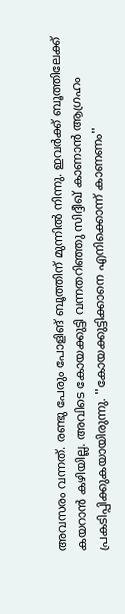അവസരം വന്നത്. രണ്ടു പേരും പോളിങ് ബൂത്തിന് മുന്നിൽ നിന്നു. ഇവർക്ക് ബൂത്തിലേക്ക് കയറാൻ കഴിയില്ല. അവിടെ കോയക്കുട്ടി വന്നതറിഞ്ഞു സിദ്ദീഖ് കാണാൻ ആഗ്രഹം പ്രകടിപ്പിക്കുകയായിരുന്നു. ''കോയക്കുട്ടിക്കാനെ എനിക്കൊന്ന് കാണണം''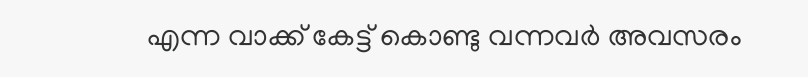എന്ന വാക്ക് കേട്ട് കൊണ്ടു വന്നവർ അവസരം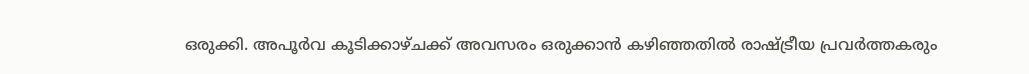ഒരുക്കി. അപൂർവ കൂടിക്കാഴ്ചക്ക് അവസരം ഒരുക്കാൻ കഴിഞ്ഞതിൽ രാഷ്ട്രീയ പ്രവർത്തകരും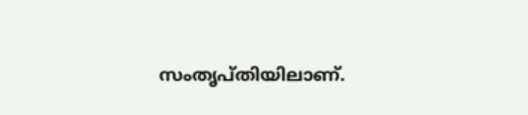സംതൃപ്തിയിലാണ്.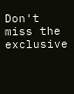Don't miss the exclusive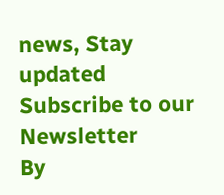news, Stay updated
Subscribe to our Newsletter
By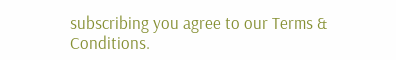subscribing you agree to our Terms & Conditions.